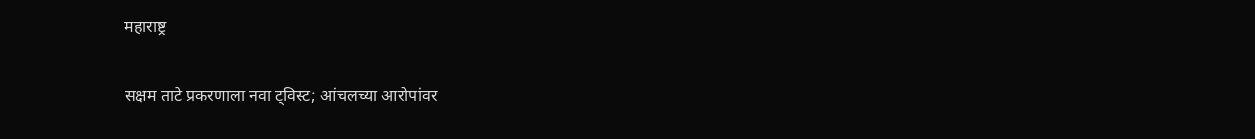महाराष्ट्र

सक्षम ताटे प्रकरणाला नवा ट्विस्ट; आंचलच्या आरोपांवर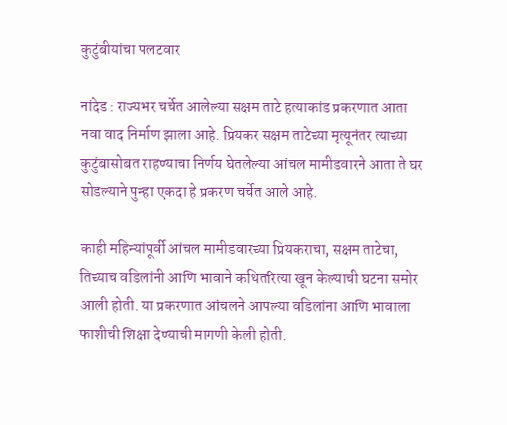कुटुंबीयांचा पलटवार

नांदेड : राज्यभर चर्चेत आलेल्या सक्षम ताटे हत्याकांड प्रकरणात आता नवा वाद निर्माण झाला आहे. प्रियकर सक्षम ताटेच्या मृत्यूनंतर त्याच्या कुटुंबासोबत राहण्याचा निर्णय घेतलेल्या आंचल मामीडवारने आता ते घर सोडल्याने पुन्हा एकदा हे प्रकरण चर्चेत आले आहे.

काही महिन्यांपूर्वी आंचल मामीडवारच्या प्रियकराचा, सक्षम ताटेचा, तिच्याच वडिलांनी आणि भावाने कथितरित्या खून केल्याची घटना समोर आली होती. या प्रकरणात आंचलने आपल्या वडिलांना आणि भावाला फाशीची शिक्षा देण्याची मागणी केली होती.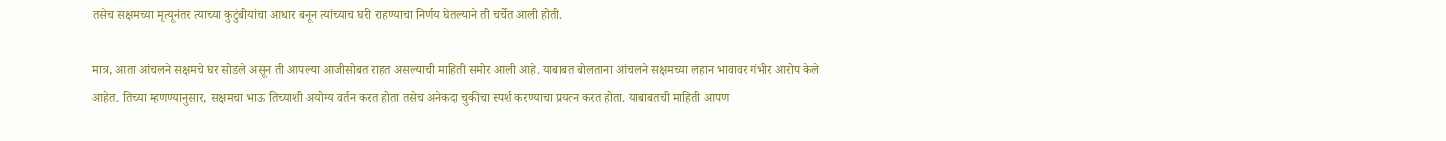तसेच सक्षमच्या मृत्यूनंतर त्याच्या कुटुंबीयांचा आधार बनून त्यांच्याच घरी राहण्याचा निर्णय घेतल्याने ती चर्चेत आली होती.

मात्र, आता आंचलने सक्षमचे घर सोडले असून ती आपल्या आजीसोबत राहत असल्याची माहिती समोर आली आहे. याबाबत बोलताना आंचलने सक्षमच्या लहान भावावर गंभीर आरोप केले आहेत. तिच्या म्हणण्यानुसार, सक्षमचा भाऊ तिच्याशी अयोग्य वर्तन करत होता तसेच अनेकदा चुकीचा स्पर्श करण्याचा प्रयत्न करत होता. याबाबतची माहिती आपण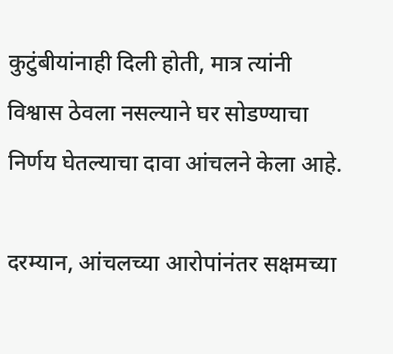कुटुंबीयांनाही दिली होती, मात्र त्यांनी विश्वास ठेवला नसल्याने घर सोडण्याचा निर्णय घेतल्याचा दावा आंचलने केला आहे.

दरम्यान, आंचलच्या आरोपांनंतर सक्षमच्या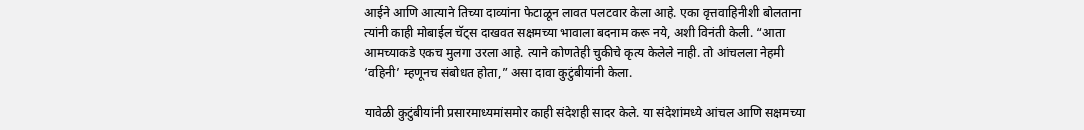आईने आणि आत्याने तिच्या दाव्यांना फेटाळून लावत पलटवार केला आहे. एका वृत्तवाहिनीशी बोलताना त्यांनी काही मोबाईल चॅट्स दाखवत सक्षमच्या भावाला बदनाम करू नये, अशी विनंती केली. “आता आमच्याकडे एकच मुलगा उरला आहे. त्याने कोणतेही चुकीचे कृत्य केलेले नाही. तो आंचलला नेहमी ‘वहिनी’ म्हणूनच संबोधत होता,” असा दावा कुटुंबीयांनी केला.

यावेळी कुटुंबीयांनी प्रसारमाध्यमांसमोर काही संदेशही सादर केले. या संदेशांमध्ये आंचल आणि सक्षमच्या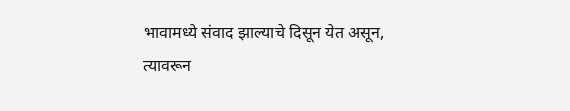भावामध्ये संवाद झाल्याचे दिसून येत असून, त्यावरून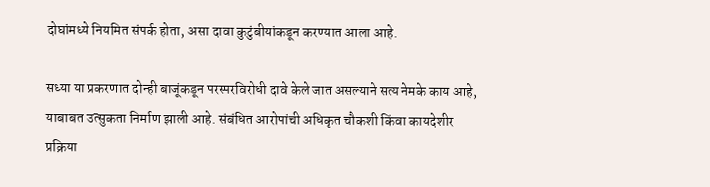दोघांमध्ये नियमित संपर्क होता, असा दावा कुटुंबीयांकडून करण्यात आला आहे.

सध्या या प्रकरणात दोन्ही बाजूंकडून परस्परविरोधी दावे केले जात असल्याने सत्य नेमके काय आहे, याबाबत उत्सुकता निर्माण झाली आहे. संबंधित आरोपांची अधिकृत चौकशी किंवा कायदेशीर प्रक्रिया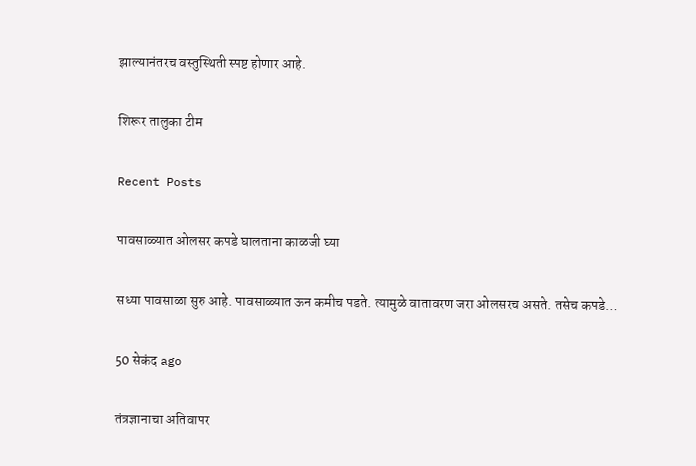झाल्यानंतरच वस्तुस्थिती स्पष्ट होणार आहे.

शिरूर तालुका टीम

Recent Posts

पावसाळ्यात ओलसर कपडे घालताना काळजी घ्या

सध्या पावसाळा सुरु आहे. पावसाळ्यात ऊन कमीच पडते. त्यामुळे वातावरण जरा ओलसरच असते. तसेच कपडे…

50 सेकंद ago

तंत्रज्ञानाचा अतिवापर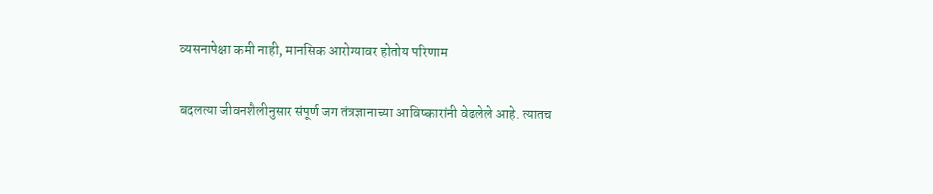व्यसनापेक्षा कमी नाही, मानसिक आरोग्यावर होतोय परिणाम

बदलत्या जीवनशैलीनुसार संपूर्ण जग तंत्रज्ञानाच्या आविष्कारांनी वेढलेले आहे. त्यातच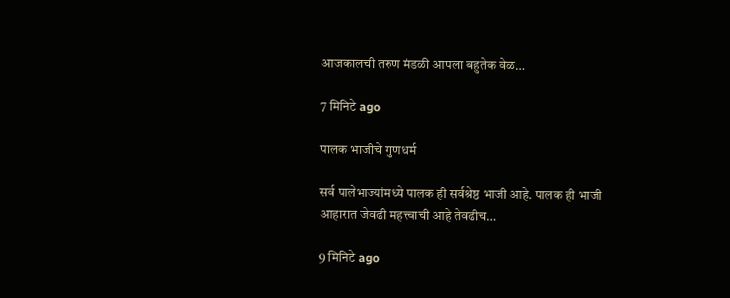आजकालची तरुण मंडळी आपला बहुतेक वेळ…

7 मिनिटे ago

पालक भाजीचे गुणधर्म

सर्व पालेभाज्यांमध्ये पालक ही सर्वश्रेष्ठ भाजी आहे. पालक ही भाजी आहारात जेवढी महत्त्वाची आहे तेवढीच…

9 मिनिटे ago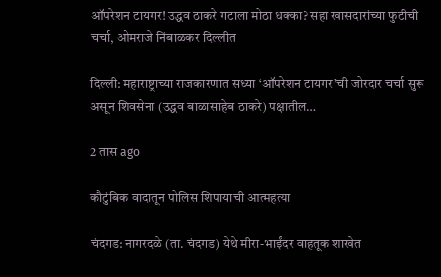ऑपरेशन टायगर! उद्धव ठाकरे गटाला मोठा धक्का? सहा खासदारांच्या फुटीची चर्चा, ओमराजे निंबाळकर दिल्लीत

दिल्ली: महाराष्ट्राच्या राजकारणात सध्या ‘ऑपरेशन टायगर’ची जोरदार चर्चा सुरू असून शिवसेना (उद्धव बाळासाहेब ठाकरे) पक्षातील…

2 तास ago

कौटुंबिक वादातून पोलिस शिपायाची आत्महत्या

चंदगड: नागरदळे (ता. चंदगड) येथे मीरा-भाईंदर वाहतूक शाखेत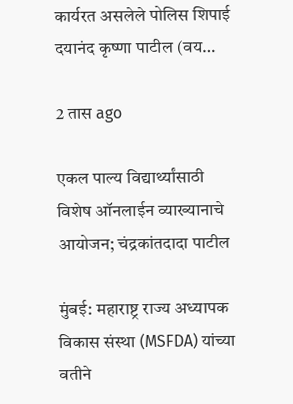कार्यरत असलेले पोलिस शिपाई दयानंद कृष्णा पाटील (वय…

2 तास ago

एकल पाल्य विद्यार्थ्यांसाठी विशेष ऑनलाईन व्याख्यानाचे आयोजन; चंद्रकांतदादा पाटील

मुंबई: महाराष्ट्र राज्य अध्यापक विकास संस्था (MSFDA) यांच्या वतीने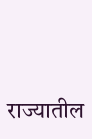राज्यातील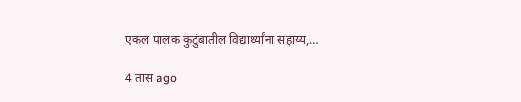एकल पालक कुटुंबातील विद्यार्थ्यांना सहाय्य,…

4 तास ago